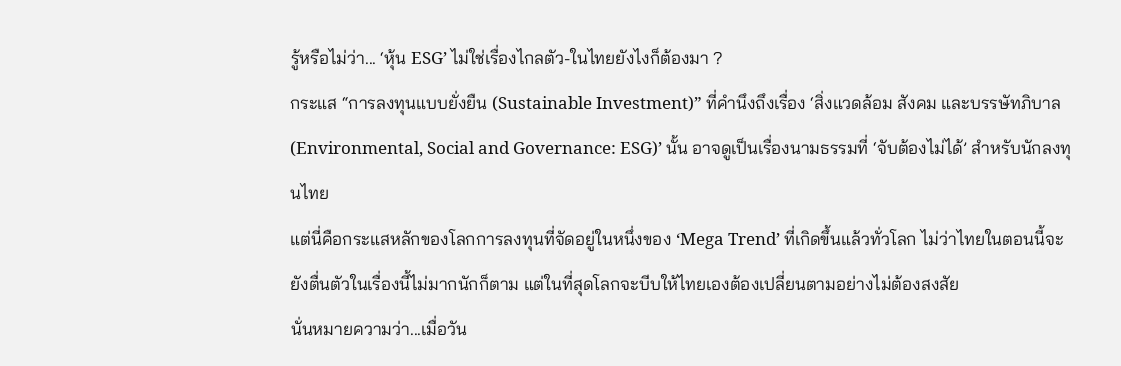รู้หรือไม่ว่า... ‘หุ้น ESG’ ไม่ใช่เรื่องไกลตัว-ในไทยยังไงก็ต้องมา ?
กระแส “การลงทุนแบบยั่งยืน (Sustainable Investment)” ที่คำนึงถึงเรื่อง ‘สิ่งแวดล้อม สังคม และบรรษัทภิบาล (Environmental, Social and Governance: ESG)’ นั้น อาจดูเป็นเรื่องนามธรรมที่ ‘จับต้องไม่ได้’ สำหรับนักลงทุนไทย
แต่นี่คือกระแสหลักของโลกการลงทุนที่จัดอยู่ในหนึ่งของ ‘Mega Trend’ ที่เกิดขึ้นแล้วทั่วโลก ไม่ว่าไทยในตอนนี้จะยังตื่นตัวในเรื่องนี้ไม่มากนักก็ตาม แต่ในที่สุดโลกจะบีบให้ไทยเองต้องเปลี่ยนตามอย่างไม่ต้องสงสัย
นั่นหมายความว่า...เมื่อวัน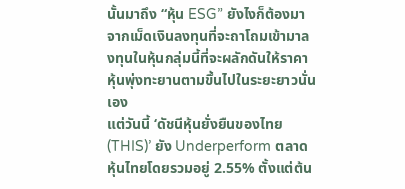นั้นมาถึง “หุ้น ESG” ยังไงก็ต้องมา จากเม็ดเงินลงทุนที่จะถาโถมเข้ามาลงทุนในหุ้นกลุ่มนี้ที่จะผลักดันให้ราคาหุ้นพุ่งทะยานตามขึ้นไปในระยะยาวนั่นเอง
แต่วันนี้ ‘ดัชนีหุ้นยั่งยืนของไทย (THIS)’ ยัง Underperform ตลาดหุ้นไทยโดยรวมอยู่ 2.55% ตั้งแต่ต้น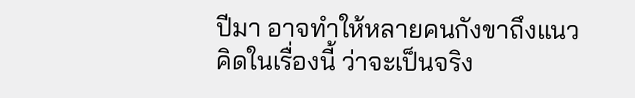ปีมา อาจทำให้หลายคนกังขาถึงแนวคิดในเรื่องนี้ ว่าจะเป็นจริง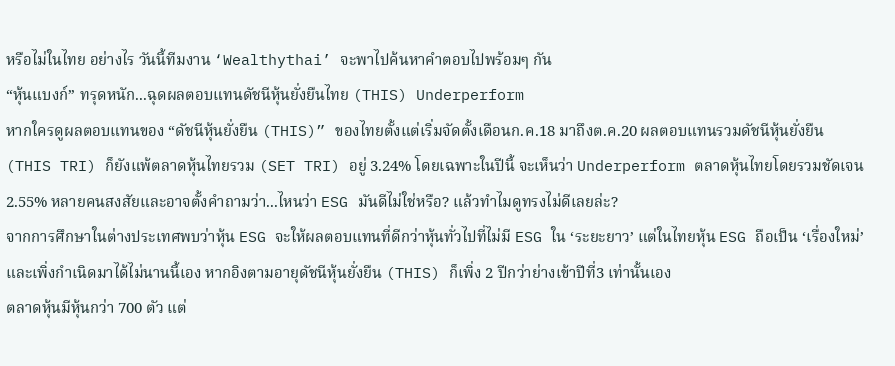หรือไม่ในไทย อย่างไร วันนี้ทีมงาน ‘Wealthythai’ จะพาไปค้นหาคำตอบไปพร้อมๆ กัน
“หุ้นแบงก์” ทรุดหนัก...ฉุดผลตอบแทนดัชนีหุ้นยั่งยืนไทย (THIS) Underperform
หากใครดูผลตอบแทนของ “ดัชนีหุ้นยั่งยืน (THIS)” ของไทยตั้งแต่เริ่มจัดตั้งเดือนก.ค.18 มาถึงต.ค.20 ผลตอบแทนรวมดัชนีหุ้นยั่งยืน (THIS TRI) ก็ยังแพ้ตลาดหุ้นไทยรวม (SET TRI) อยู่ 3.24% โดยเฉพาะในปีนี้ จะเห็นว่า Underperform ตลาดหุ้นไทยโดยรวมชัดเจน 2.55% หลายคนสงสัยและอาจตั้งคำถามว่า...ไหนว่า ESG มันดีไม่ใช่หรือ? แล้วทำไมดูทรงไม่ดีเลยล่ะ?
จากการศึกษาในต่างประเทศพบว่าหุ้น ESG จะให้ผลตอบแทนที่ดีกว่าหุ้นทั่วไปที่ไม่มี ESG ใน ‘ระยะยาว’ แต่ในไทยหุ้น ESG ถือเป็น ‘เรื่องใหม่’ และเพิ่งกำเนิดมาได้ไม่นานนี้เอง หากอิงตามอายุดัชนีหุ้นยั่งยืน (THIS) ก็เพิ่ง 2 ปีกว่าย่างเข้าปีที่3 เท่านั้นเอง
ตลาดหุ้นมีหุ้นกว่า 700 ตัว แต่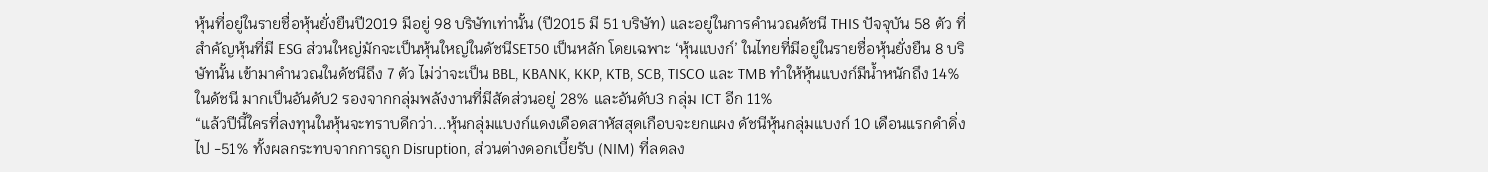หุ้นที่อยู่ในรายชื่อหุ้นยั่งยืนปี2019 มีอยู่ 98 บริษัทเท่านั้น (ปี2015 มี 51 บริษัท) และอยู่ในการคำนวณดัชนี THIS ปัจจุบัน 58 ตัว ที่สำคัญหุ้นที่มี ESG ส่วนใหญ่มักจะเป็นหุ้นใหญ่ในดัชนีSET50 เป็นหลัก โดยเฉพาะ ‘หุ้นแบงก์’ ในไทยที่มีอยู่ในรายชื่อหุ้นยั่งยืน 8 บริษัทนั้น เข้ามาคำนวณในดัชนีถึง 7 ตัว ไม่ว่าจะเป็น BBL, KBANK, KKP, KTB, SCB, TISCO และ TMB ทำให้หุ้นแบงก์มีน้ำหนักถึง 14% ในดัชนี มากเป็นอันดับ2 รองจากกลุ่มพลังงานที่มีสัดส่วนอยู่ 28% และอันดับ3 กลุ่ม ICT อีก 11%
“แล้วปีนี้ใครที่ลงทุนในหุ้นจะทราบดีกว่า...หุ้นกลุ่มแบงก์แดงเดือดสาหัสสุดเกือบจะยกแผง ดัชนีหุ้นกลุ่มแบงก์ 10 เดือนแรกดำดิ่งไป -51% ทั้งผลกระทบจากการถูก Disruption, ส่วนต่างดอกเบี้ยรับ (NIM) ที่ลดลง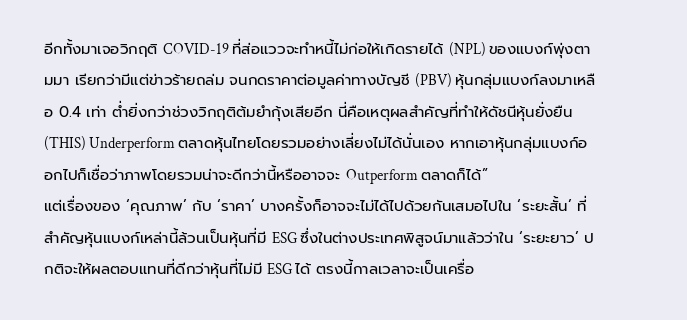อีกทั้งมาเจอวิกฤติ COVID-19 ที่ส่อแววจะทำหนี้ไม่ก่อให้เกิดรายได้ (NPL) ของแบงก์พุ่งตามมา เรียกว่ามีแต่ข่าวร้ายถล่ม จนกดราคาต่อมูลค่าทางบัญชี (PBV) หุ้นกลุ่มแบงก์ลงมาเหลือ 0.4 เท่า ต่ำยิ่งกว่าช่วงวิกฤติต้มยำกุ้งเสียอีก นี่คือเหตุผลสำคัญที่ทำให้ดัชนีหุ้นยั่งยืน (THIS) Underperform ตลาดหุ้นไทยโดยรวมอย่างเลี่ยงไม่ได้นั่นเอง หากเอาหุ้นกลุ่มแบงก์ออกไปก็เชื่อว่าภาพโดยรวมน่าจะดีกว่านี้หรืออาจจะ Outperform ตลาดก็ได้”
แต่เรื่องของ ‘คุณภาพ’ กับ ‘ราคา’ บางครั้งก็อาจจะไม่ได้ไปด้วยกันเสมอไปใน ‘ระยะสั้น’ ที่สำคัญหุ้นแบงก์เหล่านี้ล้วนเป็นหุ้นที่มี ESG ซึ่งในต่างประเทศพิสูจน์มาแล้วว่าใน ‘ระยะยาว’ ปกติจะให้ผลตอบแทนที่ดีกว่าหุ้นที่ไม่มี ESG ได้ ตรงนี้กาลเวลาจะเป็นเครื่อ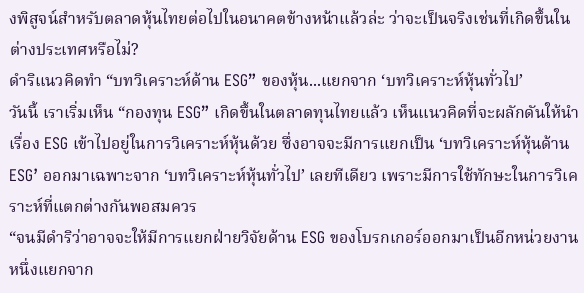งพิสูจน์สำหรับตลาดหุ้นไทยต่อไปในอนาคตข้างหน้าแล้วล่ะ ว่าจะเป็นจริงเช่นที่เกิดขึ้นในต่างประเทศหรือไม่?
ดำริแนวคิดทำ “บทวิเคราะห์ด้าน ESG” ของหุ้น...แยกจาก ‘บทวิเคราะห์หุ้นทั่วไป’
วันนี้ เราเริ่มเห็น “กองทุน ESG” เกิดขึ้นในตลาดทุนไทยแล้ว เห็นแนวคิดที่จะผลักดันให้นำเรื่อง ESG เข้าไปอยู่ในการวิเคราะห์หุ้นด้วย ซึ่งอาจจะมีการแยกเป็น ‘บทวิเคราะห์หุ้นด้าน ESG’ ออกมาเฉพาะจาก ‘บทวิเคราะห์หุ้นทั่วไป’ เลยทีเดียว เพราะมีการใช้ทักษะในการวิเคราะห์ที่แตกต่างกันพอสมควร
“จนมีดำริว่าอาจจะให้มีการแยกฝ่ายวิจัยด้าน ESG ของโบรกเกอร์ออกมาเป็นอีกหน่วยงานหนึ่งแยกจาก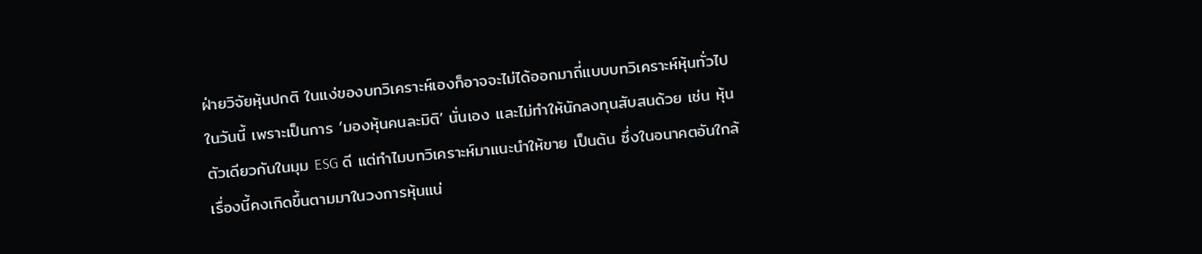ฝ่ายวิจัยหุ้นปกติ ในแง่ของบทวิเคราะห์เองก็อาจจะไม่ได้ออกมาถี่แบบบทวิเคราะห์หุ้นทั่วไปในวันนี้ เพราะเป็นการ ‘มองหุ้นคนละมิติ’ นั่นเอง และไม่ทำให้นักลงทุนสับสนด้วย เช่น หุ้นตัวเดียวกันในมุม ESG ดี แต่ทำไมบทวิเคราะห์มาแนะนำให้ขาย เป็นต้น ซึ่งในอนาคตอันใกล้เรื่องนี้คงเกิดขึ้นตามมาในวงการหุ้นแน่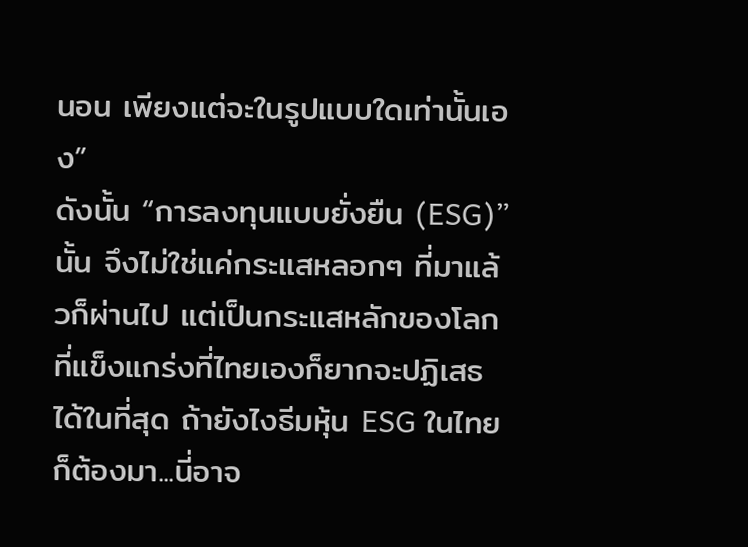นอน เพียงแต่จะในรูปแบบใดเท่านั้นเอง”
ดังนั้น “การลงทุนแบบยั่งยืน (ESG)” นั้น จึงไม่ใช่แค่กระแสหลอกๆ ที่มาแล้วก็ผ่านไป แต่เป็นกระแสหลักของโลกที่แข็งแกร่งที่ไทยเองก็ยากจะปฏิเสธได้ในที่สุด ถ้ายังไงธีมหุ้น ESG ในไทยก็ต้องมา...นี่อาจ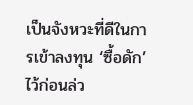เป็นจังหวะที่ดีในการเข้าลงทุน ‘ซื้อดัก’ ไว้ก่อนล่ว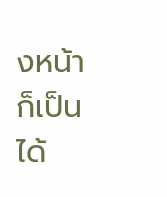งหน้าก็เป็นได้